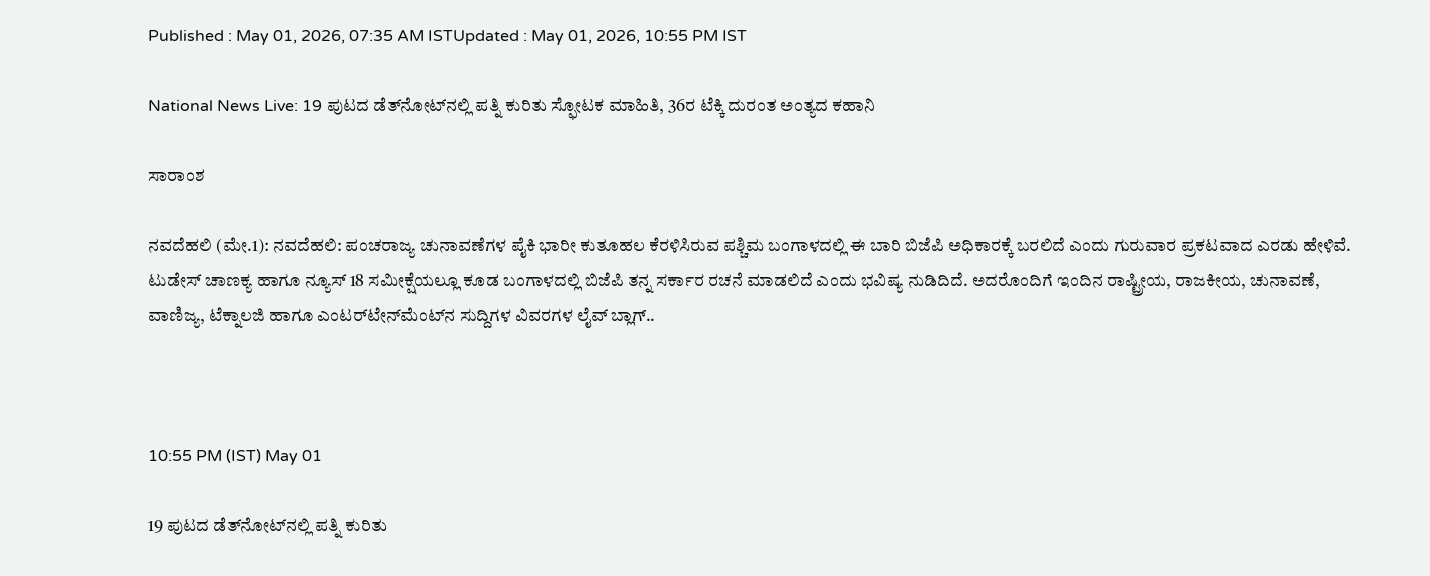Published : May 01, 2026, 07:35 AM ISTUpdated : May 01, 2026, 10:55 PM IST

National News Live: 19 ಪುಟದ ಡೆತ್‌ನೋಟ್‌ನಲ್ಲಿ ಪತ್ನಿ ಕುರಿತು ಸ್ಫೋಟಕ ಮಾಹಿತಿ, 36ರ ಟೆಕ್ಕಿ ದುರಂತ ಅಂತ್ಯದ ಕಹಾನಿ

ಸಾರಾಂಶ

ನವದೆಹಲಿ (ಮೇ.1): ನವದೆಹಲಿ: ಪಂಚರಾಜ್ಯ ಚುನಾವಣೆಗಳ ಪೈಕಿ ಭಾರೀ ಕುತೂಹಲ ಕೆರಳಿಸಿರುವ ಪಶ್ಚಿಮ ಬಂಗಾಳದಲ್ಲಿ ಈ ಬಾರಿ ಬಿಜೆಪಿ ಅಧಿಕಾರಕ್ಕೆ ಬರಲಿದೆ ಎಂದು ಗುರುವಾರ ಪ್ರಕಟವಾದ ಎರಡು ಹೇಳಿವೆ. ಟುಡೇಸ್‌ ಚಾಣಕ್ಯ ಹಾಗೂ ನ್ಯೂಸ್‌ 18 ಸಮೀಕ್ಷೆಯಲ್ಲೂ ಕೂಡ ಬಂಗಾಳದಲ್ಲಿ ಬಿಜೆಪಿ ತನ್ನ ಸರ್ಕಾರ ರಚನೆ ಮಾಡಲಿದೆ ಎಂದು ಭವಿಷ್ಯ ನುಡಿದಿದೆ. ಅದರೊಂದಿಗೆ ಇಂದಿನ ರಾಷ್ಟ್ರೀಯ, ರಾಜಕೀಯ, ಚುನಾವಣೆ, ವಾಣಿಜ್ಯ, ಟೆಕ್ನಾಲಜಿ ಹಾಗೂ ಎಂಟರ್‌ಟೇನ್‌ಮೆಂಟ್‌ನ ಸುದ್ದಿಗಳ ವಿವರಗಳ ಲೈವ್‌ ಬ್ಲಾಗ್‌..



10:55 PM (IST) May 01

19 ಪುಟದ ಡೆತ್‌ನೋಟ್‌ನಲ್ಲಿ ಪತ್ನಿ ಕುರಿತು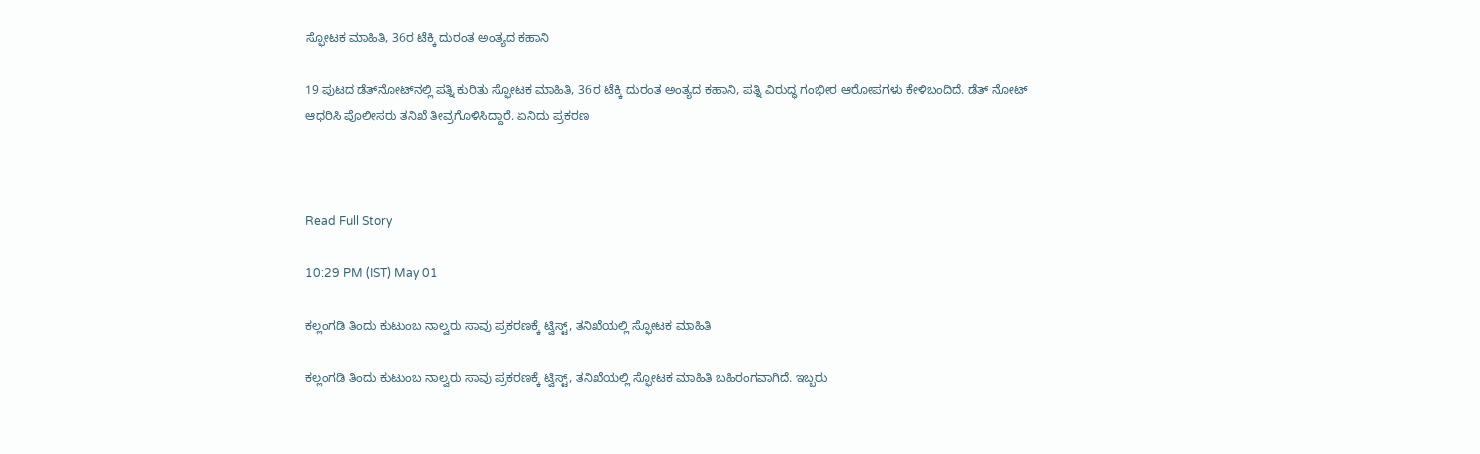ಸ್ಫೋಟಕ ಮಾಹಿತಿ, 36ರ ಟೆಕ್ಕಿ ದುರಂತ ಅಂತ್ಯದ ಕಹಾನಿ

19 ಪುಟದ ಡೆತ್‌ನೋಟ್‌ನಲ್ಲಿ ಪತ್ನಿ ಕುರಿತು ಸ್ಫೋಟಕ ಮಾಹಿತಿ, 36ರ ಟೆಕ್ಕಿ ದುರಂತ ಅಂತ್ಯದ ಕಹಾನಿ, ಪತ್ನಿ ವಿರುದ್ಧ ಗಂಭೀರ ಆರೋಪಗಳು ಕೇಳಿಬಂದಿದೆ. ಡೆತ್ ನೋಟ್ ಆಧರಿಸಿ ಪೊಲೀಸರು ತನಿಖೆ ತೀವ್ರಗೊಳಿಸಿದ್ದಾರೆ. ಏನಿದು ಪ್ರಕರಣ



Read Full Story

10:29 PM (IST) May 01

ಕಲ್ಲಂಗಡಿ ತಿಂದು ಕುಟುಂಬ ನಾಲ್ವರು ಸಾವು ಪ್ರಕರಣಕ್ಕೆ ಟ್ವಿಸ್ಟ್, ತನಿಖೆಯಲ್ಲಿ ಸ್ಫೋಟಕ ಮಾಹಿತಿ

ಕಲ್ಲಂಗಡಿ ತಿಂದು ಕುಟುಂಬ ನಾಲ್ವರು ಸಾವು ಪ್ರಕರಣಕ್ಕೆ ಟ್ವಿಸ್ಟ್, ತನಿಖೆಯಲ್ಲಿ ಸ್ಫೋಟಕ ಮಾಹಿತಿ ಬಹಿರಂಗವಾಗಿದೆ. ಇಬ್ಬರು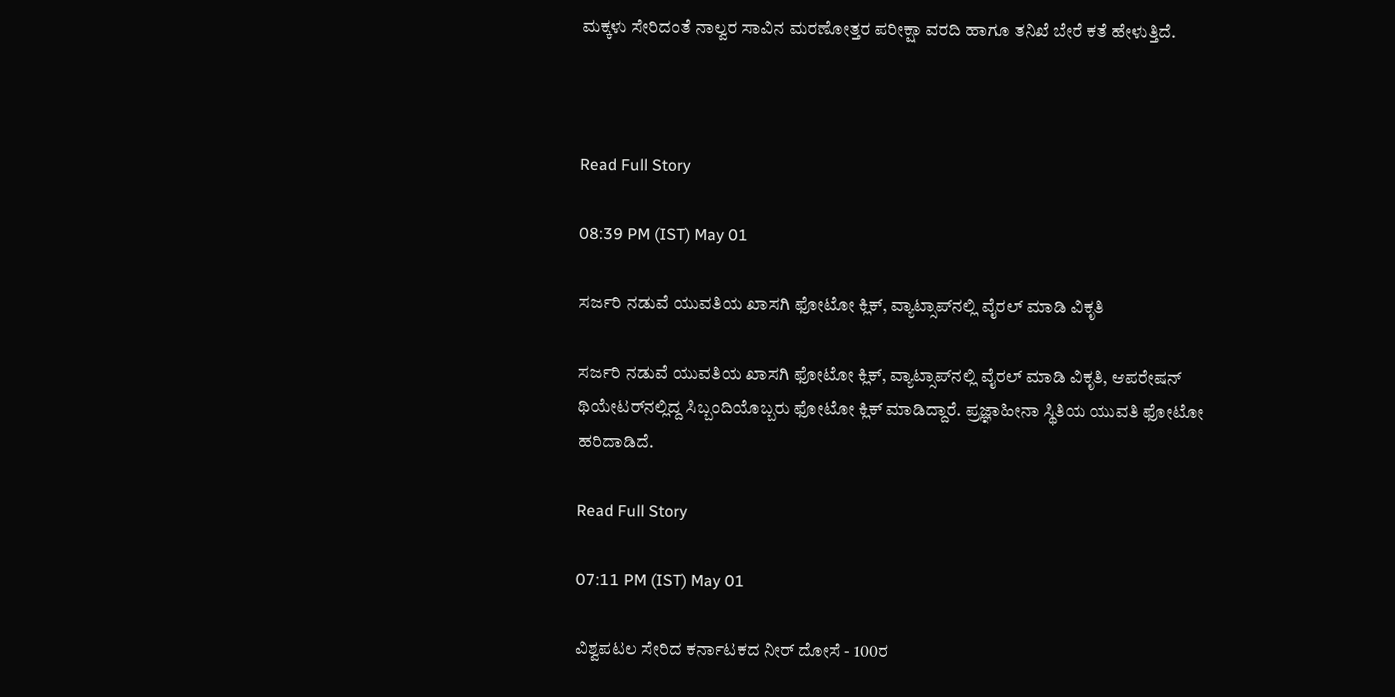ಮಕ್ಕಳು ಸೇರಿದಂತೆ ನಾಲ್ವರ ಸಾವಿನ ಮರಣೋತ್ತರ ಪರೀಕ್ಷಾ ವರದಿ ಹಾಗೂ ತನಿಖೆ ಬೇರೆ ಕತೆ ಹೇಳುತ್ತಿದೆ.



Read Full Story

08:39 PM (IST) May 01

ಸರ್ಜರಿ ನಡುವೆ ಯುವತಿಯ ಖಾಸಗಿ ಫೋಟೋ ಕ್ಲಿಕ್, ವ್ಯಾಟ್ಸಾಪ್‌ನಲ್ಲಿ ವೈರಲ್ ಮಾಡಿ ವಿಕೃತಿ

ಸರ್ಜರಿ ನಡುವೆ ಯುವತಿಯ ಖಾಸಗಿ ಫೋಟೋ ಕ್ಲಿಕ್, ವ್ಯಾಟ್ಸಾಪ್‌ನಲ್ಲಿ ವೈರಲ್ ಮಾಡಿ ವಿಕೃತಿ, ಆಪರೇಷನ್ ಥಿಯೇಟರ್‌ನಲ್ಲಿದ್ದ ಸಿಬ್ಬಂದಿಯೊಬ್ಬರು ಫೋಟೋ ಕ್ಲಿಕ್ ಮಾಡಿದ್ದಾರೆ. ಪ್ರಜ್ಞಾಹೀನಾ ಸ್ಥಿತಿಯ ಯುವತಿ ಫೋಟೋ ಹರಿದಾಡಿದೆ.

Read Full Story

07:11 PM (IST) May 01

ವಿಶ್ವಪಟಲ ಸೇರಿದ ಕರ್ನಾಟಕದ ನೀರ್ ದೋಸೆ - 100ರ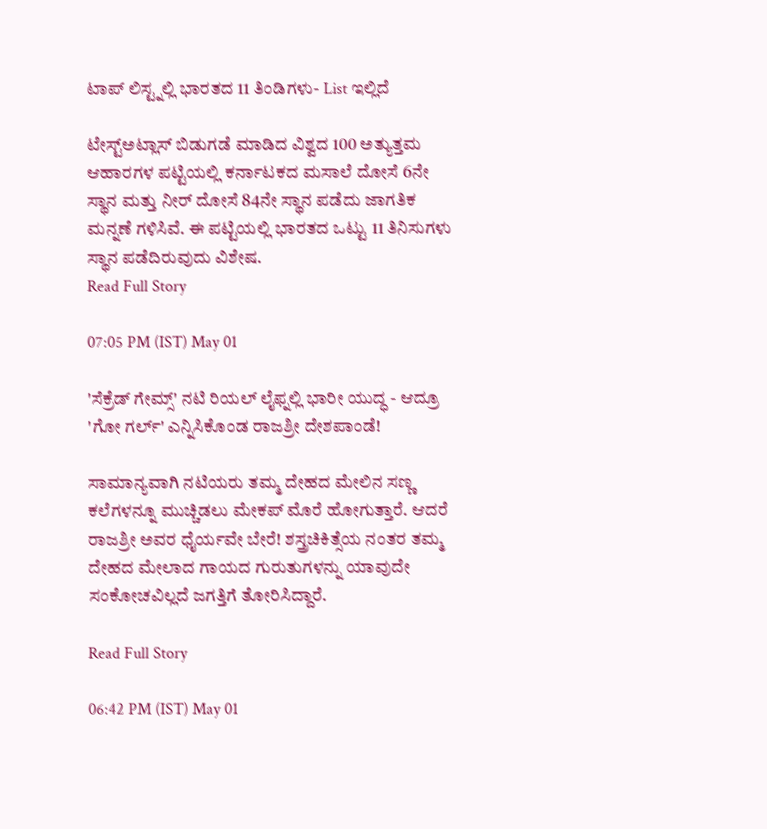ಟಾಪ್ ಲಿಸ್ಟ್ನಲ್ಲಿ ಭಾರತದ 11 ತಿಂಡಿಗಳು- List ಇಲ್ಲಿದೆ

ಟೇಸ್ಟ್‌ಅಟ್ಲಾಸ್ ಬಿಡುಗಡೆ ಮಾಡಿದ ವಿಶ್ವದ 100 ಅತ್ಯುತ್ತಮ ಆಹಾರಗಳ ಪಟ್ಟಿಯಲ್ಲಿ ಕರ್ನಾಟಕದ ಮಸಾಲೆ ದೋಸೆ 6ನೇ ಸ್ಥಾನ ಮತ್ತು ನೀರ್ ದೋಸೆ 84ನೇ ಸ್ಥಾನ ಪಡೆದು ಜಾಗತಿಕ ಮನ್ನಣೆ ಗಳಿಸಿವೆ. ಈ ಪಟ್ಟಿಯಲ್ಲಿ ಭಾರತದ ಒಟ್ಟು 11 ತಿನಿಸುಗಳು ಸ್ಥಾನ ಪಡೆದಿರುವುದು ವಿಶೇಷ.
Read Full Story

07:05 PM (IST) May 01

'ಸೆಕ್ರೆಡ್ ಗೇಮ್ಸ್' ನಟಿ ರಿಯಲ್ ಲೈಫ್ನಲ್ಲಿ ಭಾರೀ ಯುದ್ಧ - ಆದ್ರೂ 'ಗೋ ಗರ್ಲ್‌' ಎನ್ನಿಸಿಕೊಂಡ ರಾಜಶ್ರೀ ದೇಶಪಾಂಡೆ!

ಸಾಮಾನ್ಯವಾಗಿ ನಟಿಯರು ತಮ್ಮ ದೇಹದ ಮೇಲಿನ ಸಣ್ಣ ಕಲೆಗಳನ್ನೂ ಮುಚ್ಚಿಡಲು ಮೇಕಪ್ ಮೊರೆ ಹೋಗುತ್ತಾರೆ. ಆದರೆ ರಾಜಶ್ರೀ ಅವರ ಧೈರ್ಯವೇ ಬೇರೆ! ಶಸ್ತ್ರಚಿಕಿತ್ಸೆಯ ನಂತರ ತಮ್ಮ ದೇಹದ ಮೇಲಾದ ಗಾಯದ ಗುರುತುಗಳನ್ನು ಯಾವುದೇ ಸಂಕೋಚವಿಲ್ಲದೆ ಜಗತ್ತಿಗೆ ತೋರಿಸಿದ್ದಾರೆ.

Read Full Story

06:42 PM (IST) May 01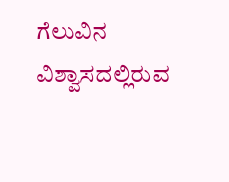ಗೆಲುವಿನ ವಿಶ್ವಾಸದಲ್ಲಿರುವ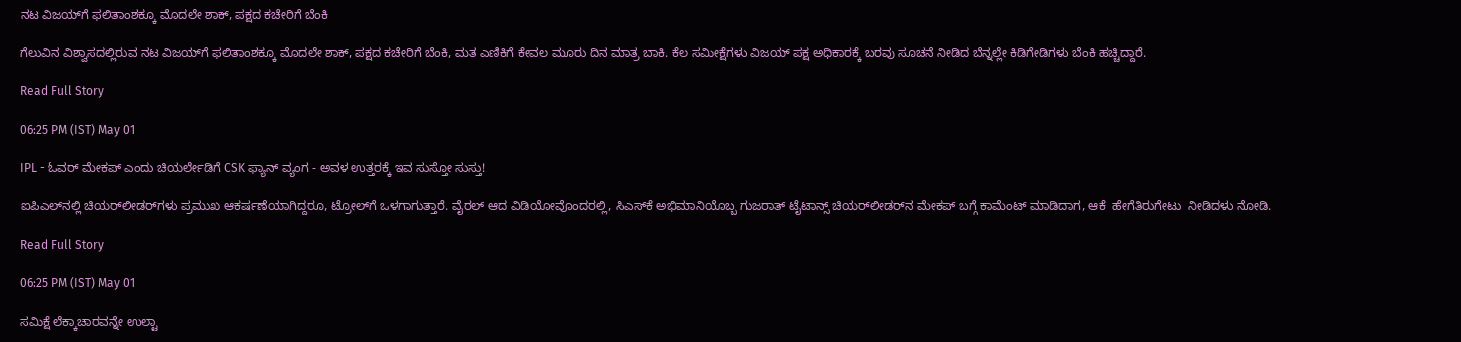ನಟ ವಿಜಯ್‌ಗೆ ಫಲಿತಾಂಶಕ್ಕೂ ಮೊದಲೇ ಶಾಕ್, ಪಕ್ಷದ ಕಚೇರಿಗೆ ಬೆಂಕಿ

ಗೆಲುವಿನ ವಿಶ್ವಾಸದಲ್ಲಿರುವ ನಟ ವಿಜಯ್‌ಗೆ ಫಲಿತಾಂಶಕ್ಕೂ ಮೊದಲೇ ಶಾಕ್, ಪಕ್ಷದ ಕಚೇರಿಗೆ ಬೆಂಕಿ, ಮತ ಎಣಿಕಿಗೆ ಕೇವಲ ಮೂರು ದಿನ ಮಾತ್ರ ಬಾಕಿ. ಕೆಲ ಸಮೀಕ್ಷೆಗಳು ವಿಜಯ್ ಪಕ್ಷ ಅಧಿಕಾರಕ್ಕೆ ಬರವು ಸೂಚನೆ ನೀಡಿದ ಬೆನ್ನಲ್ಲೇ ಕಿಡಿಗೇಡಿಗಳು ಬೆಂಕಿ ಹಚ್ಚಿದ್ದಾರೆ.

Read Full Story

06:25 PM (IST) May 01

IPL - ಓವರ್ ಮೇಕಪ್ ಎಂದು ಚಿಯರ್ಲೇಡಿಗೆ CSK ಫ್ಯಾನ್ ವ್ಯಂಗ - ಅವಳ ಉತ್ತರಕ್ಕೆ ಇವ ಸುಸ್ತೋ ಸುಸ್ತು!

ಐಪಿಎಲ್‌ನಲ್ಲಿ ಚಿಯರ್‌ಲೀಡರ್‌ಗಳು ಪ್ರಮುಖ ಆಕರ್ಷಣೆಯಾಗಿದ್ದರೂ, ಟ್ರೋಲ್‌ಗೆ ಒಳಗಾಗುತ್ತಾರೆ. ವೈರಲ್ ಆದ ವಿಡಿಯೋವೊಂದರಲ್ಲಿ, ಸಿಎಸ್‌ಕೆ ಅಭಿಮಾನಿಯೊಬ್ಬ ಗುಜರಾತ್ ಟೈಟಾನ್ಸ್ ಚಿಯರ್‌ಲೀಡರ್‌ನ ಮೇಕಪ್ ಬಗ್ಗೆ ಕಾಮೆಂಟ್ ಮಾಡಿದಾಗ, ಆಕೆ  ಹೇಗೆತಿರುಗೇಟು  ನೀಡಿದಳು ನೋಡಿ.

Read Full Story

06:25 PM (IST) May 01

ಸಮಿಕ್ಷೆ ಲೆಕ್ಕಾಚಾರವನ್ನೇ ಉಲ್ಟಾ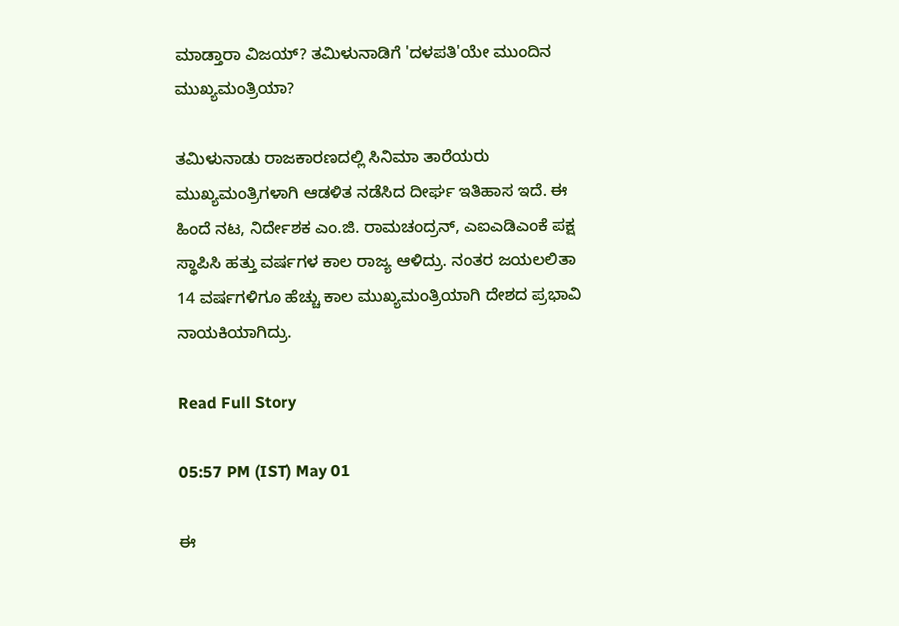ಮಾಡ್ತಾರಾ ವಿಜಯ್? ತಮಿಳುನಾಡಿಗೆ 'ದಳಪತಿ'ಯೇ ಮುಂದಿನ ಮುಖ್ಯಮಂತ್ರಿಯಾ?

ತಮಿಳುನಾಡು ರಾಜಕಾರಣದಲ್ಲಿ ಸಿನಿಮಾ ತಾರೆಯರು ಮುಖ್ಯಮಂತ್ರಿಗಳಾಗಿ ಆಡಳಿತ ನಡೆಸಿದ ದೀರ್ಘ ಇತಿಹಾಸ ಇದೆ. ಈ ಹಿಂದೆ ನಟ, ನಿರ್ದೇಶಕ ಎಂ.ಜಿ. ರಾಮಚಂದ್ರನ್, ಎಐಎಡಿಎಂಕೆ ಪಕ್ಷ ಸ್ಥಾಪಿಸಿ ಹತ್ತು ವರ್ಷಗಳ ಕಾಲ ರಾಜ್ಯ ಆಳಿದ್ರು. ನಂತರ ಜಯಲಲಿತಾ 14 ವರ್ಷಗಳಿಗೂ ಹೆಚ್ಚು ಕಾಲ ಮುಖ್ಯಮಂತ್ರಿಯಾಗಿ ದೇಶದ ಪ್ರಭಾವಿ ನಾಯಕಿಯಾಗಿದ್ರು.

Read Full Story

05:57 PM (IST) May 01

ಈ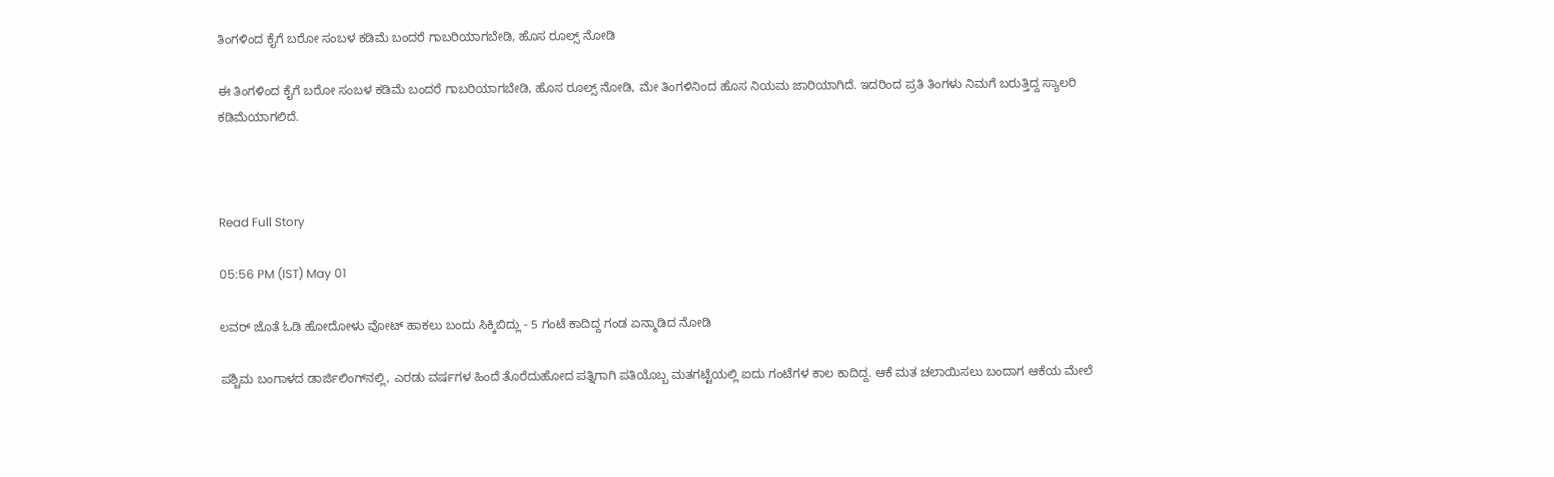ತಿಂಗಳಿಂದ ಕೈಗೆ ಬರೋ ಸಂಬಳ ಕಡಿಮೆ ಬಂದರೆ ಗಾಬರಿಯಾಗಬೇಡಿ, ಹೊಸ ರೂಲ್ಸ್ ನೋಡಿ

ಈ ತಿಂಗಳಿಂದ ಕೈಗೆ ಬರೋ ಸಂಬಳ ಕಡಿಮೆ ಬಂದರೆ ಗಾಬರಿಯಾಗಬೇಡಿ, ಹೊಸ ರೂಲ್ಸ್ ನೋಡಿ, ಮೇ ತಿಂಗಳಿನಿಂದ ಹೊಸ ನಿಯಮ ಜಾರಿಯಾಗಿದೆ. ಇದರಿಂದ ಪ್ರತಿ ತಿಂಗಳು ನಿಮಗೆ ಬರುತ್ತಿದ್ದ ಸ್ಯಾಲರಿ ಕಡಿಮೆಯಾಗಲಿದೆ.



Read Full Story

05:56 PM (IST) May 01

ಲವರ್ ಜೊತೆ ಓಡಿ ಹೋದೋಳು ವೋಟ್ ಹಾಕಲು ಬಂದು ಸಿಕ್ಕಿಬಿದ್ಲು - 5 ಗಂಟೆ ಕಾದಿದ್ದ ಗಂಡ ಏನ್ಮಾಡಿದ ನೋಡಿ

ಪಶ್ಚಿಮ ಬಂಗಾಳದ ಡಾರ್ಜಿಲಿಂಗ್‌ನಲ್ಲಿ, ಎರಡು ವರ್ಷಗಳ ಹಿಂದೆ ತೊರೆದುಹೋದ ಪತ್ನಿಗಾಗಿ ಪತಿಯೊಬ್ಬ ಮತಗಟ್ಟೆಯಲ್ಲಿ ಐದು ಗಂಟೆಗಳ ಕಾಲ ಕಾದಿದ್ದ. ಆಕೆ ಮತ ಚಲಾಯಿಸಲು ಬಂದಾಗ ಆಕೆಯ ಮೇಲೆ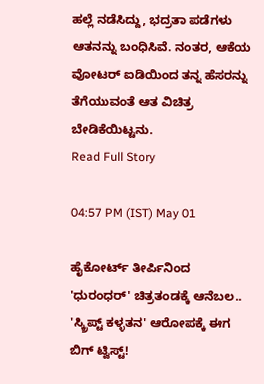ಹಲ್ಲೆ ನಡೆಸಿದ್ದು, ಭದ್ರತಾ ಪಡೆಗಳು ಆತನನ್ನು ಬಂಧಿಸಿವೆ. ನಂತರ, ಆಕೆಯ ವೋಟರ್ ಐಡಿಯಿಂದ ತನ್ನ ಹೆಸರನ್ನು ತೆಗೆಯುವಂತೆ ಆತ ವಿಚಿತ್ರ ಬೇಡಿಕೆಯಿಟ್ಟನು.
Read Full Story

04:57 PM (IST) May 01

ಹೈಕೋರ್ಟ್ ತೀರ್ಪಿನಿಂದ 'ಧುರಂಧರ್' ಚಿತ್ರತಂಡಕ್ಕೆ ಆನೆಬಲ.. 'ಸ್ಕ್ರಿಪ್ಟ್ ಕಳ್ಳತನ' ಆರೋಪಕ್ಕೆ ಈಗ ಬಿಗ್ ಟ್ವಿಸ್ಟ್!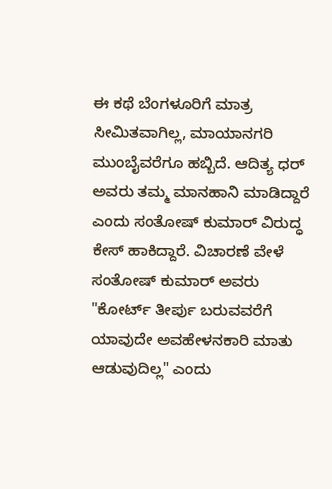ಈ ಕಥೆ ಬೆಂಗಳೂರಿಗೆ ಮಾತ್ರ ಸೀಮಿತವಾಗಿಲ್ಲ, ಮಾಯಾನಗರಿ ಮುಂಬೈವರೆಗೂ ಹಬ್ಬಿದೆ. ಆದಿತ್ಯ ಧರ್ ಅವರು ತಮ್ಮ ಮಾನಹಾನಿ ಮಾಡಿದ್ದಾರೆ ಎಂದು ಸಂತೋಷ್ ಕುಮಾರ್ ವಿರುದ್ಧ ಕೇಸ್ ಹಾಕಿದ್ದಾರೆ. ವಿಚಾರಣೆ ವೇಳೆ ಸಂತೋಷ್ ಕುಮಾರ್ ಅವರು "ಕೋರ್ಟ್ ತೀರ್ಪು ಬರುವವರೆಗೆ ಯಾವುದೇ ಅವಹೇಳನಕಾರಿ ಮಾತು ಆಡುವುದಿಲ್ಲ" ಎಂದು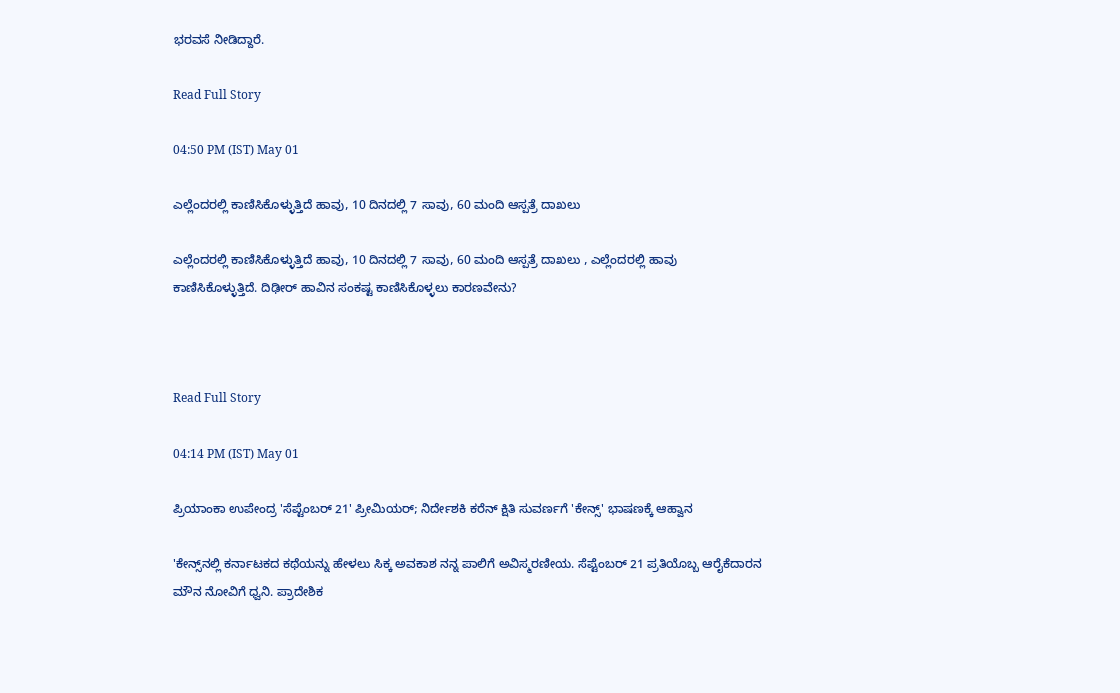ಭರವಸೆ ನೀಡಿದ್ದಾರೆ.

Read Full Story

04:50 PM (IST) May 01

ಎಲ್ಲೆಂದರಲ್ಲಿ ಕಾಣಿಸಿಕೊಳ್ಳುತ್ತಿದೆ ಹಾವು, 10 ದಿನದಲ್ಲಿ 7 ಸಾವು, 60 ಮಂದಿ ಆಸ್ಪತ್ರೆ ದಾಖಲು

ಎಲ್ಲೆಂದರಲ್ಲಿ ಕಾಣಿಸಿಕೊಳ್ಳುತ್ತಿದೆ ಹಾವು, 10 ದಿನದಲ್ಲಿ 7 ಸಾವು, 60 ಮಂದಿ ಆಸ್ಪತ್ರೆ ದಾಖಲು , ಎಲ್ಲೆಂದರಲ್ಲಿ ಹಾವು ಕಾಣಿಸಿಕೊಳ್ಳುತ್ತಿದೆ. ದಿಢೀರ್ ಹಾವಿನ ಸಂಕಷ್ಟ ಕಾಣಿಸಿಕೊಳ್ಳಲು ಕಾರಣವೇನು?



Read Full Story

04:14 PM (IST) May 01

ಪ್ರಿಯಾಂಕಾ ಉಪೇಂದ್ರ 'ಸೆಪ್ಟೆಂಬರ್ 21' ಪ್ರೀಮಿಯರ್; ನಿರ್ದೇಶಕಿ ಕರೆನ್ ಕ್ಷಿತಿ ಸುವರ್ಣಗೆ 'ಕೇನ್ಸ್' ಭಾಷಣಕ್ಕೆ ಆಹ್ವಾನ

'ಕೇನ್ಸ್‌ನಲ್ಲಿ ಕರ್ನಾಟಕದ ಕಥೆಯನ್ನು ಹೇಳಲು ಸಿಕ್ಕ ಅವಕಾಶ ನನ್ನ ಪಾಲಿಗೆ ಅವಿಸ್ಮರಣೀಯ. ಸೆಪ್ಟೆಂಬರ್ 21 ಪ್ರತಿಯೊಬ್ಬ ಆರೈಕೆದಾರನ ಮೌನ ನೋವಿಗೆ ಧ್ವನಿ. ಪ್ರಾದೇಶಿಕ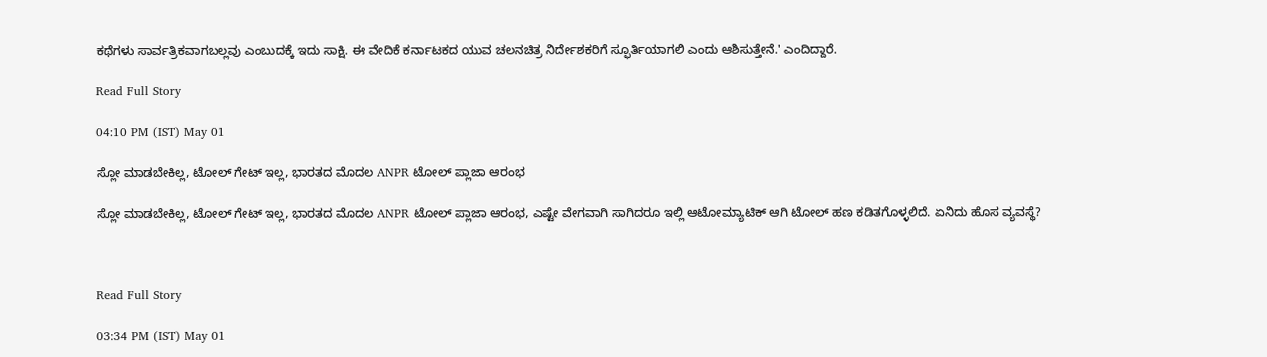ಕಥೆಗಳು ಸಾರ್ವತ್ರಿಕವಾಗಬಲ್ಲವು ಎಂಬುದಕ್ಕೆ ಇದು ಸಾಕ್ಷಿ. ಈ ವೇದಿಕೆ ಕರ್ನಾಟಕದ ಯುವ ಚಲನಚಿತ್ರ ನಿರ್ದೇಶಕರಿಗೆ ಸ್ಫೂರ್ತಿಯಾಗಲಿ ಎಂದು ಆಶಿಸುತ್ತೇನೆ.' ಎಂದಿದ್ದಾರೆ.

Read Full Story

04:10 PM (IST) May 01

ಸ್ಲೋ ಮಾಡಬೇಕಿಲ್ಲ, ಟೋಲ್ ಗೇಟ್ ಇಲ್ಲ, ಭಾರತದ ಮೊದಲ ANPR ಟೋಲ್ ಪ್ಲಾಜಾ ಆರಂಭ

ಸ್ಲೋ ಮಾಡಬೇಕಿಲ್ಲ, ಟೋಲ್ ಗೇಟ್ ಇಲ್ಲ, ಭಾರತದ ಮೊದಲ ANPR ಟೋಲ್ ಪ್ಲಾಜಾ ಆರಂಭ, ಎಷ್ಟೇ ವೇಗವಾಗಿ ಸಾಗಿದರೂ ಇಲ್ಲಿ ಆಟೋಮ್ಯಾಟಿಕ್ ಆಗಿ ಟೋಲ್ ಹಣ ಕಡಿತಗೊಳ್ಳಲಿದೆ. ಏನಿದು ಹೊಸ ವ್ಯವಸ್ಥೆ?



Read Full Story

03:34 PM (IST) May 01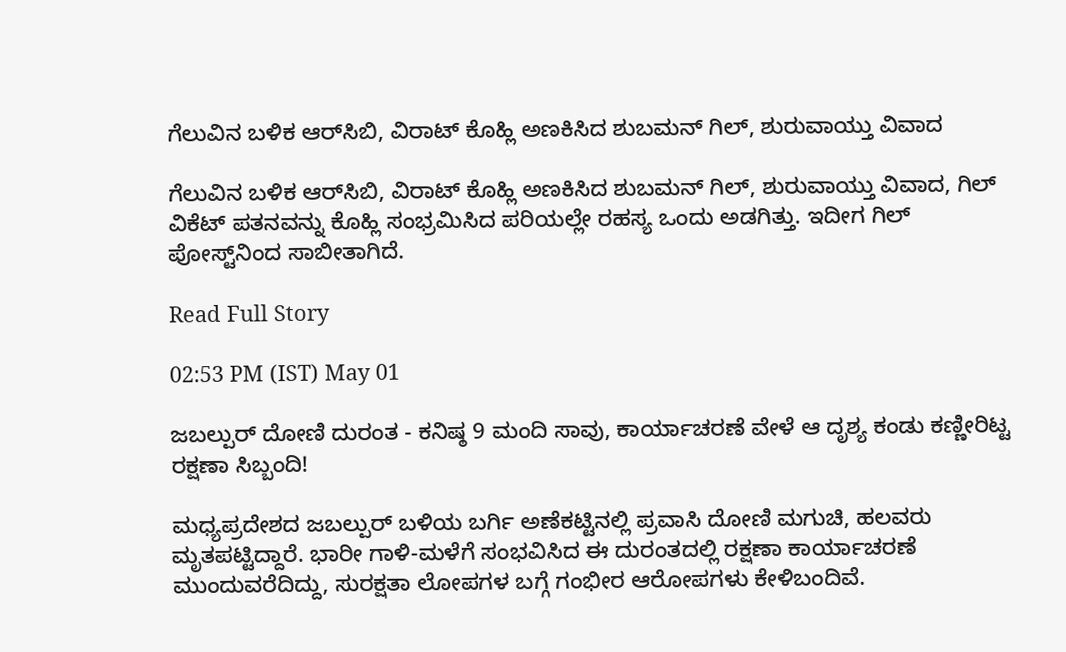ಗೆಲುವಿನ ಬಳಿಕ ಆರ್‌ಸಿಬಿ, ವಿರಾಟ್ ಕೊಹ್ಲಿ ಅಣಕಿಸಿದ ಶುಬಮನ್ ಗಿಲ್, ಶುರುವಾಯ್ತು ವಿವಾದ

ಗೆಲುವಿನ ಬಳಿಕ ಆರ್‌ಸಿಬಿ, ವಿರಾಟ್ ಕೊಹ್ಲಿ ಅಣಕಿಸಿದ ಶುಬಮನ್ ಗಿಲ್, ಶುರುವಾಯ್ತು ವಿವಾದ, ಗಿಲ್ ವಿಕೆಟ್ ಪತನವನ್ನು ಕೊಹ್ಲಿ ಸಂಭ್ರಮಿಸಿದ ಪರಿಯಲ್ಲೇ ರಹಸ್ಯ ಒಂದು ಅಡಗಿತ್ತು. ಇದೀಗ ಗಿಲ್ ಪೋಸ್ಟ್‌ನಿಂದ ಸಾಬೀತಾಗಿದೆ.

Read Full Story

02:53 PM (IST) May 01

ಜಬಲ್ಪುರ್ ದೋಣಿ ದುರಂತ - ಕನಿಷ್ಠ 9 ಮಂದಿ ಸಾವು, ಕಾರ್ಯಾಚರಣೆ ವೇಳೆ ಆ ದೃಶ್ಯ ಕಂಡು ಕಣ್ಣೀರಿಟ್ಟ ರಕ್ಷಣಾ ಸಿಬ್ಬಂದಿ!

ಮಧ್ಯಪ್ರದೇಶದ ಜಬಲ್ಪುರ್ ಬಳಿಯ ಬರ್ಗಿ ಅಣೆಕಟ್ಟಿನಲ್ಲಿ ಪ್ರವಾಸಿ ದೋಣಿ ಮಗುಚಿ, ಹಲವರು ಮೃತಪಟ್ಟಿದ್ದಾರೆ. ಭಾರೀ ಗಾಳಿ-ಮಳೆಗೆ ಸಂಭವಿಸಿದ ಈ ದುರಂತದಲ್ಲಿ ರಕ್ಷಣಾ ಕಾರ್ಯಾಚರಣೆ ಮುಂದುವರೆದಿದ್ದು, ಸುರಕ್ಷತಾ ಲೋಪಗಳ ಬಗ್ಗೆ ಗಂಭೀರ ಆರೋಪಗಳು ಕೇಳಿಬಂದಿವೆ.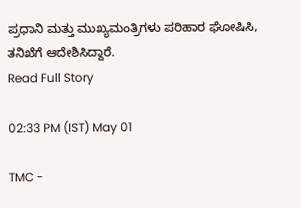ಪ್ರಧಾನಿ ಮತ್ತು ಮುಖ್ಯಮಂತ್ರಿಗಳು ಪರಿಹಾರ ಘೋಷಿಸಿ, ತನಿಖೆಗೆ ಆದೇಶಿಸಿದ್ದಾರೆ.
Read Full Story

02:33 PM (IST) May 01

TMC -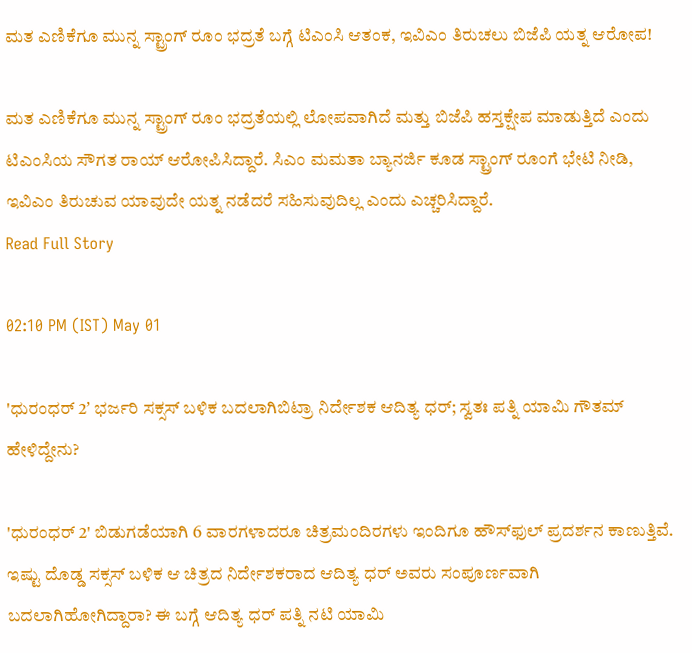ಮತ ಎಣಿಕೆಗೂ ಮುನ್ನ ಸ್ಟ್ರಾಂಗ್‌ ರೂಂ ಭದ್ರತೆ ಬಗ್ಗೆ ಟಿಎಂಸಿ ಆತಂಕ, ಇವಿಎಂ ತಿರುಚಲು ಬಿಜೆಪಿ ಯತ್ನ ಆರೋಪ!

ಮತ ಎಣಿಕೆಗೂ ಮುನ್ನ ಸ್ಟ್ರಾಂಗ್‌ ರೂಂ ಭದ್ರತೆಯಲ್ಲಿ ಲೋಪವಾಗಿದೆ ಮತ್ತು ಬಿಜೆಪಿ ಹಸ್ತಕ್ಷೇಪ ಮಾಡುತ್ತಿದೆ ಎಂದು ಟಿಎಂಸಿಯ ಸೌಗತ ರಾಯ್ ಆರೋಪಿಸಿದ್ದಾರೆ. ಸಿಎಂ ಮಮತಾ ಬ್ಯಾನರ್ಜಿ ಕೂಡ ಸ್ಟ್ರಾಂಗ್‌ ರೂಂಗೆ ಭೇಟಿ ನೀಡಿ, ಇವಿಎಂ ತಿರುಚುವ ಯಾವುದೇ ಯತ್ನ ನಡೆದರೆ ಸಹಿಸುವುದಿಲ್ಲ ಎಂದು ಎಚ್ಚರಿಸಿದ್ದಾರೆ.
Read Full Story

02:10 PM (IST) May 01

'ಧುರಂಧರ್ 2ʼ ಭರ್ಜರಿ ಸಕ್ಸಸ್‌ ಬಳಿಕ ಬದಲಾಗಿಬಿಟ್ರಾ ನಿರ್ದೇಶಕ ಆದಿತ್ಯ ಧರ್; ಸ್ವತಃ ಪತ್ನಿ ಯಾಮಿ ಗೌತಮ್‌ ಹೇಳಿದ್ದೇನು?

'ಧುರಂಧರ್ 2' ಬಿಡುಗಡೆಯಾಗಿ 6 ವಾರಗಳಾದರೂ ಚಿತ್ರಮಂದಿರಗಳು ಇಂದಿಗೂ ಹೌಸ್‌ಫುಲ್ ಪ್ರದರ್ಶನ ಕಾಣುತ್ತಿವೆ. ಇಷ್ಟು ದೊಡ್ಡ ಸಕ್ಸಸ್ ಬಳಿಕ ಆ ಚಿತ್ರದ ನಿರ್ದೇಶಕರಾದ ಆದಿತ್ಯ ಧರ್ ಅವರು ಸಂಪೂರ್ಣವಾಗಿ ಬದಲಾಗಿಹೋಗಿದ್ದಾರಾ? ಈ ಬಗ್ಗೆ ಆದಿತ್ಯ ಧರ್ ಪತ್ನಿ ನಟಿ ಯಾಮಿ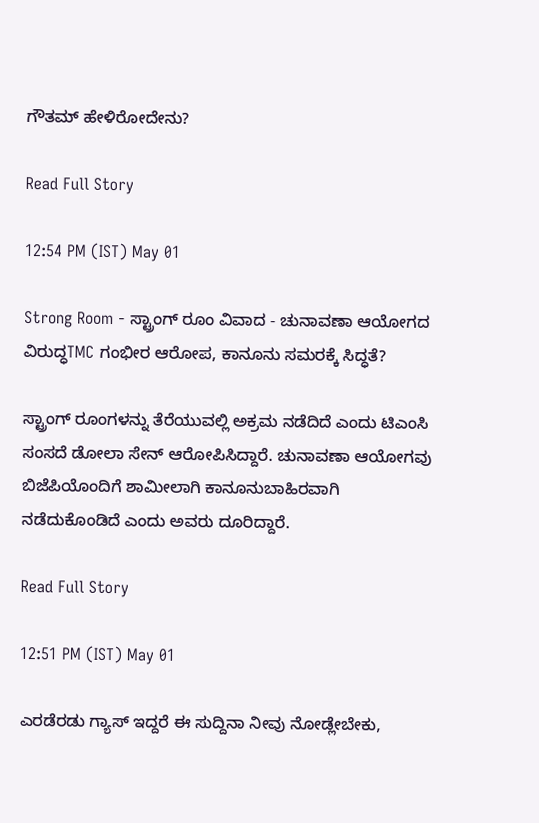ಗೌತಮ್ ಹೇಳಿರೋದೇನು?

Read Full Story

12:54 PM (IST) May 01

Strong Room - ಸ್ಟ್ರಾಂಗ್ ರೂಂ ವಿವಾದ - ಚುನಾವಣಾ ಆಯೋಗದ ವಿರುದ್ಧTMC ಗಂಭೀರ ಆರೋಪ, ಕಾನೂನು ಸಮರಕ್ಕೆ ಸಿದ್ಧತೆ?

ಸ್ಟ್ರಾಂಗ್ ರೂಂಗಳನ್ನು ತೆರೆಯುವಲ್ಲಿ ಅಕ್ರಮ ನಡೆದಿದೆ ಎಂದು ಟಿಎಂಸಿ ಸಂಸದೆ ಡೋಲಾ ಸೇನ್ ಆರೋಪಿಸಿದ್ದಾರೆ. ಚುನಾವಣಾ ಆಯೋಗವು ಬಿಜೆಪಿಯೊಂದಿಗೆ ಶಾಮೀಲಾಗಿ ಕಾನೂನುಬಾಹಿರವಾಗಿ ನಡೆದುಕೊಂಡಿದೆ ಎಂದು ಅವರು ದೂರಿದ್ದಾರೆ.

Read Full Story

12:51 PM (IST) May 01

ಎರಡೆರಡು ಗ್ಯಾಸ್ ಇದ್ದರೆ ಈ ಸುದ್ದಿನಾ ನೀವು ನೋಡ್ಲೇಬೇಕು,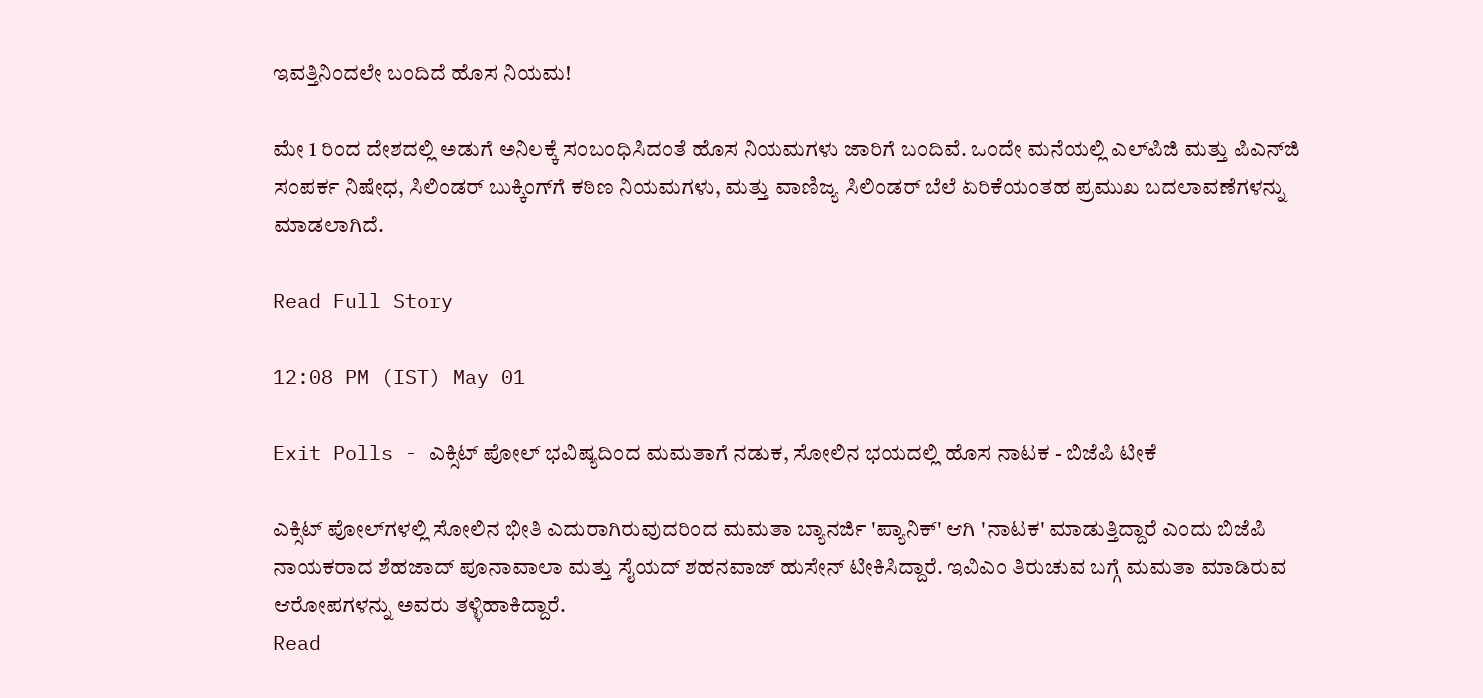ಇವತ್ತಿನಿಂದಲೇ ಬಂದಿದೆ ಹೊಸ ನಿಯಮ!

ಮೇ 1 ರಿಂದ ದೇಶದಲ್ಲಿ ಅಡುಗೆ ಅನಿಲಕ್ಕೆ ಸಂಬಂಧಿಸಿದಂತೆ ಹೊಸ ನಿಯಮಗಳು ಜಾರಿಗೆ ಬಂದಿವೆ. ಒಂದೇ ಮನೆಯಲ್ಲಿ ಎಲ್‌ಪಿಜಿ ಮತ್ತು ಪಿಎನ್‌ಜಿ ಸಂಪರ್ಕ ನಿಷೇಧ, ಸಿಲಿಂಡರ್ ಬುಕ್ಕಿಂಗ್‌ಗೆ ಕಠಿಣ ನಿಯಮಗಳು, ಮತ್ತು ವಾಣಿಜ್ಯ ಸಿಲಿಂಡರ್ ಬೆಲೆ ಏರಿಕೆಯಂತಹ ಪ್ರಮುಖ ಬದಲಾವಣೆಗಳನ್ನು ಮಾಡಲಾಗಿದೆ.

Read Full Story

12:08 PM (IST) May 01

Exit Polls - ಎಕ್ಸಿಟ್ ಪೋಲ್ ಭವಿಷ್ಯದಿಂದ ಮಮತಾಗೆ ನಡುಕ, ಸೋಲಿನ ಭಯದಲ್ಲಿ ಹೊಸ ನಾಟಕ - ಬಿಜೆಪಿ ಟೀಕೆ

ಎಕ್ಸಿಟ್ ಪೋಲ್‌ಗಳಲ್ಲಿ ಸೋಲಿನ ಭೀತಿ ಎದುರಾಗಿರುವುದರಿಂದ ಮಮತಾ ಬ್ಯಾನರ್ಜಿ 'ಪ್ಯಾನಿಕ್' ಆಗಿ 'ನಾಟಕ' ಮಾಡುತ್ತಿದ್ದಾರೆ ಎಂದು ಬಿಜೆಪಿ ನಾಯಕರಾದ ಶೆಹಜಾದ್ ಪೂನಾವಾಲಾ ಮತ್ತು ಸೈಯದ್ ಶಹನವಾಜ್ ಹುಸೇನ್ ಟೀಕಿಸಿದ್ದಾರೆ. ಇವಿಎಂ ತಿರುಚುವ ಬಗ್ಗೆ ಮಮತಾ ಮಾಡಿರುವ ಆರೋಪಗಳನ್ನು ಅವರು ತಳ್ಳಿಹಾಕಿದ್ದಾರೆ.
Read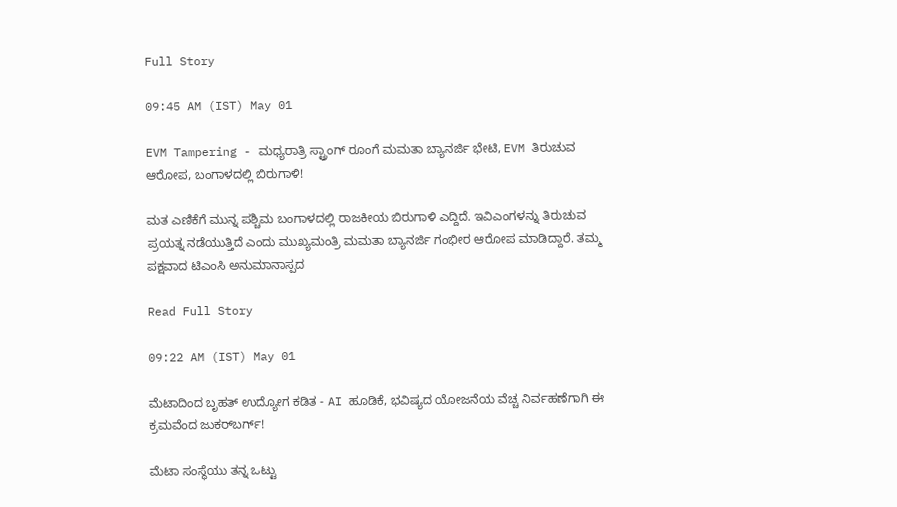Full Story

09:45 AM (IST) May 01

EVM Tampering - ಮಧ್ಯರಾತ್ರಿ ಸ್ಟ್ರಾಂಗ್‌ ರೂಂಗೆ ಮಮತಾ ಬ್ಯಾನರ್ಜಿ ಭೇಟಿ, EVM ತಿರುಚುವ ಆರೋಪ, ಬಂಗಾಳದಲ್ಲಿ ಬಿರುಗಾಳಿ!

ಮತ ಎಣಿಕೆಗೆ ಮುನ್ನ ಪಶ್ಚಿಮ ಬಂಗಾಳದಲ್ಲಿ ರಾಜಕೀಯ ಬಿರುಗಾಳಿ ಎದ್ದಿದೆ. ಇವಿಎಂಗಳನ್ನು ತಿರುಚುವ ಪ್ರಯತ್ನ ನಡೆಯುತ್ತಿದೆ ಎಂದು ಮುಖ್ಯಮಂತ್ರಿ ಮಮತಾ ಬ್ಯಾನರ್ಜಿ ಗಂಭೀರ ಆರೋಪ ಮಾಡಿದ್ದಾರೆ. ತಮ್ಮ ಪಕ್ಷವಾದ ಟಿಎಂಸಿ ಅನುಮಾನಾಸ್ಪದ

Read Full Story

09:22 AM (IST) May 01

ಮೆಟಾದಿಂದ ಬೃಹತ್ ಉದ್ಯೋಗ ಕಡಿತ - AI ಹೂಡಿಕೆ, ಭವಿಷ್ಯದ ಯೋಜನೆಯ ವೆಚ್ಚ ನಿರ್ವಹಣೆಗಾಗಿ ಈ ಕ್ರಮವೆಂದ ಜುಕರ್‌ಬರ್ಗ್!

ಮೆಟಾ ಸಂಸ್ಥೆಯು ತನ್ನ ಒಟ್ಟು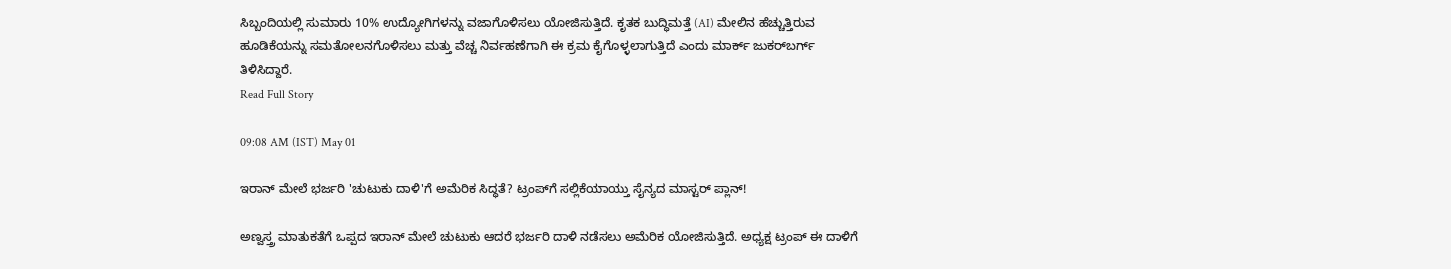ಸಿಬ್ಬಂದಿಯಲ್ಲಿ ಸುಮಾರು 10% ಉದ್ಯೋಗಿಗಳನ್ನು ವಜಾಗೊಳಿಸಲು ಯೋಜಿಸುತ್ತಿದೆ. ಕೃತಕ ಬುದ್ಧಿಮತ್ತೆ (AI) ಮೇಲಿನ ಹೆಚ್ಚುತ್ತಿರುವ ಹೂಡಿಕೆಯನ್ನು ಸಮತೋಲನಗೊಳಿಸಲು ಮತ್ತು ವೆಚ್ಚ ನಿರ್ವಹಣೆಗಾಗಿ ಈ ಕ್ರಮ ಕೈಗೊಳ್ಳಲಾಗುತ್ತಿದೆ ಎಂದು ಮಾರ್ಕ್ ಜುಕರ್‌ಬರ್ಗ್ ತಿಳಿಸಿದ್ದಾರೆ.
Read Full Story

09:08 AM (IST) May 01

ಇರಾನ್‌ ಮೇಲೆ ಭರ್ಜರಿ 'ಚುಟುಕು ದಾಳಿ'ಗೆ ಅಮೆರಿಕ ಸಿದ್ಧತೆ? ಟ್ರಂಪ್‌ಗೆ ಸಲ್ಲಿಕೆಯಾಯ್ತು ಸೈನ್ಯದ ಮಾಸ್ಟರ್ ಪ್ಲಾನ್!

ಅಣ್ವಸ್ತ್ರ ಮಾತುಕತೆಗೆ ಒಪ್ಪದ ಇರಾನ್ ಮೇಲೆ ಚುಟುಕು ಆದರೆ ಭರ್ಜರಿ ದಾಳಿ ನಡೆಸಲು ಅಮೆರಿಕ ಯೋಜಿಸುತ್ತಿದೆ. ಅಧ್ಯಕ್ಷ ಟ್ರಂಪ್ ಈ ದಾಳಿಗೆ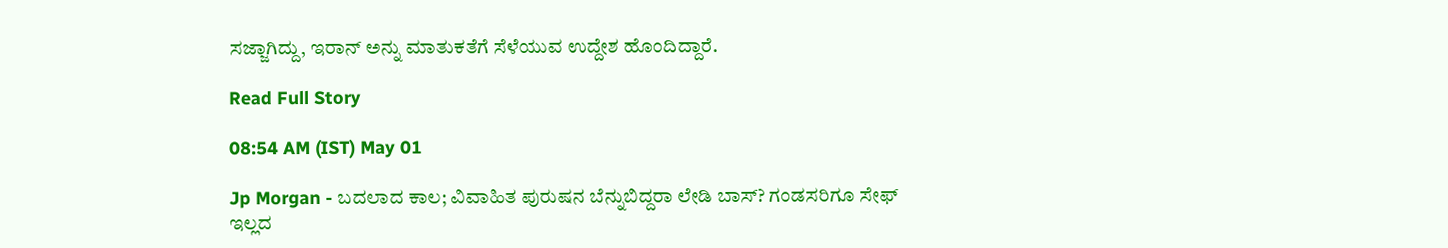ಸಜ್ಜಾಗಿದ್ದು, ಇರಾನ್ ಅನ್ನು ಮಾತುಕತೆಗೆ ಸೆಳೆಯುವ ಉದ್ದೇಶ ಹೊಂದಿದ್ದಾರೆ.

Read Full Story

08:54 AM (IST) May 01

Jp Morgan - ಬದಲಾದ ಕಾಲ; ವಿವಾಹಿತ ಪುರುಷನ ಬೆನ್ನುಬಿದ್ದರಾ ಲೇಡಿ ಬಾಸ್? ಗಂಡಸರಿಗೂ ಸೇಫ್‌ ಇಲ್ಲದ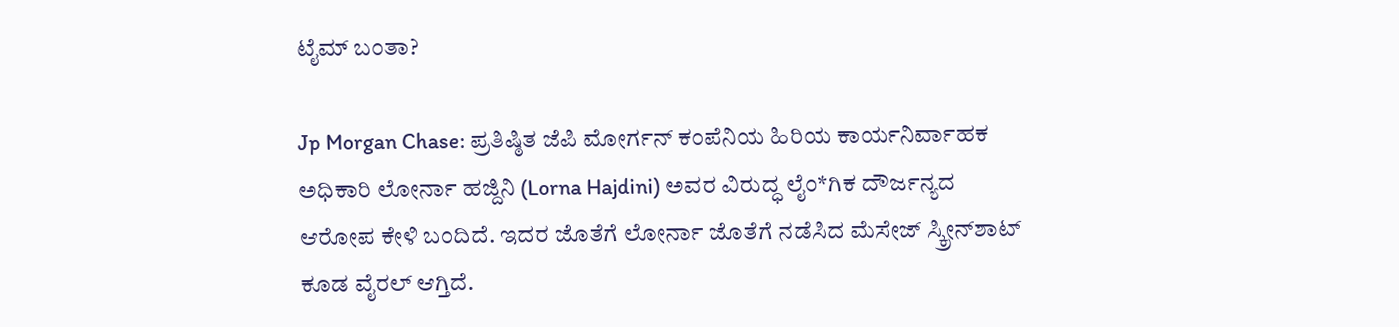ಟೈಮ್‌ ಬಂತಾ?

Jp Morgan Chase: ಪ್ರತಿಷ್ಠಿತ ಜೆಪಿ ಮೋರ್ಗನ್‌ ಕಂಪೆನಿಯ ಹಿರಿಯ ಕಾರ್ಯನಿರ್ವಾಹಕ ಅಧಿಕಾರಿ ಲೋರ್ನಾ ಹಜ್ದಿನಿ (Lorna Hajdini) ಅವರ ವಿರುದ್ಧ ಲೈಂ*ಗಿಕ ದೌರ್ಜನ್ಯದ ಆರೋಪ ಕೇಳಿ ಬಂದಿದೆ. ಇದರ ಜೊತೆಗೆ ಲೋರ್ನಾ ಜೊತೆಗೆ ನಡೆಸಿದ ಮೆಸೇಜ್‌ ಸ್ಕ್ರೀನ್‌ಶಾಟ್‌ ಕೂಡ ವೈರಲ್‌ ಆಗ್ತಿದೆ.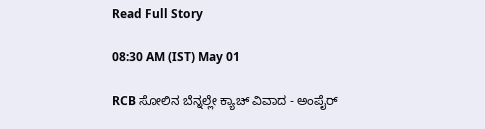Read Full Story

08:30 AM (IST) May 01

RCB ಸೋಲಿನ ಬೆನ್ನಲ್ಲೇ ಕ್ಯಾಚ್ ವಿವಾದ - ಅಂಪೈರ್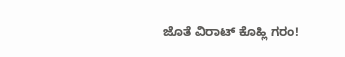ಜೊತೆ ವಿರಾಟ್ ಕೊಹ್ಲಿ ಗರಂ!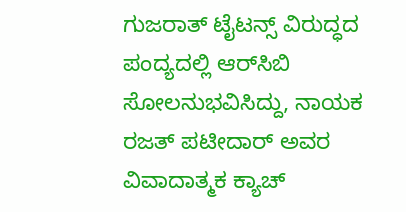ಗುಜರಾತ್ ಟೈಟನ್ಸ್ ವಿರುದ್ಧದ ಪಂದ್ಯದಲ್ಲಿ ಆರ್‌ಸಿಬಿ ಸೋಲನುಭವಿಸಿದ್ದು, ನಾಯಕ ರಜತ್ ಪಟೀದಾರ್ ಅವರ ವಿವಾದಾತ್ಮಕ ಕ್ಯಾಚ್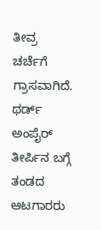ತೀವ್ರ ಚರ್ಚೆಗೆ ಗ್ರಾಸವಾಗಿದೆ. ಥರ್ಡ್ ಅಂಪೈರ್ ತೀರ್ಪಿನ ಬಗ್ಗೆ ತಂಡದ ಆಟಗಾರರು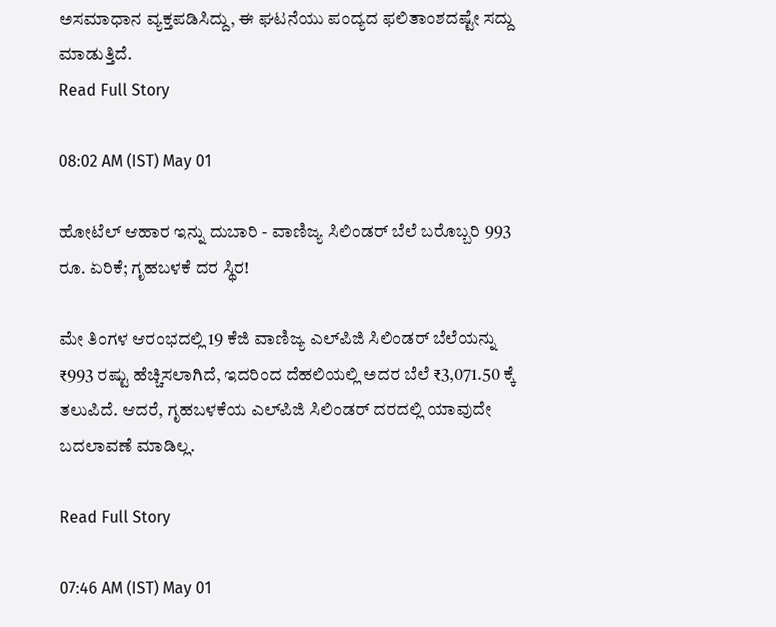ಅಸಮಾಧಾನ ವ್ಯಕ್ತಪಡಿಸಿದ್ದು, ಈ ಘಟನೆಯು ಪಂದ್ಯದ ಫಲಿತಾಂಶದಷ್ಟೇ ಸದ್ದು ಮಾಡುತ್ತಿದೆ.
Read Full Story

08:02 AM (IST) May 01

ಹೋಟೆಲ್ ಆಹಾರ ಇನ್ನು ದುಬಾರಿ - ವಾಣಿಜ್ಯ ಸಿಲಿಂಡರ್ ಬೆಲೆ ಬರೊಬ್ಬರಿ 993 ರೂ. ಏರಿಕೆ; ಗೃಹಬಳಕೆ ದರ ಸ್ಥಿರ!

ಮೇ ತಿಂಗಳ ಆರಂಭದಲ್ಲಿ 19 ಕೆಜಿ ವಾಣಿಜ್ಯ ಎಲ್‌ಪಿಜಿ ಸಿಲಿಂಡರ್ ಬೆಲೆಯನ್ನು ₹993 ರಷ್ಟು ಹೆಚ್ಚಿಸಲಾಗಿದೆ, ಇದರಿಂದ ದೆಹಲಿಯಲ್ಲಿ ಅದರ ಬೆಲೆ ₹3,071.50 ಕ್ಕೆ ತಲುಪಿದೆ. ಆದರೆ, ಗೃಹಬಳಕೆಯ ಎಲ್‌ಪಿಜಿ ಸಿಲಿಂಡರ್ ದರದಲ್ಲಿ ಯಾವುದೇ ಬದಲಾವಣೆ ಮಾಡಿಲ್ಲ.

Read Full Story

07:46 AM (IST) May 01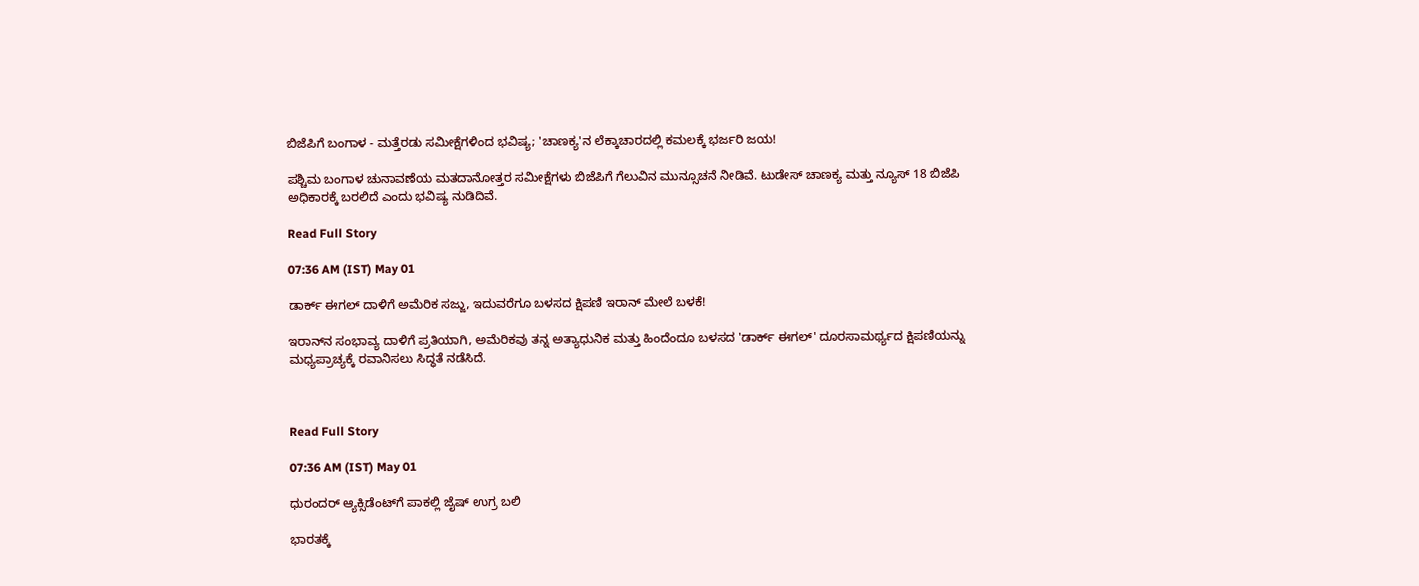ಬಿಜೆಪಿಗೆ ಬಂಗಾಳ - ಮತ್ತೆರಡು ಸಮೀಕ್ಷೆಗಳಿಂದ ಭವಿಷ್ಯ; 'ಚಾಣಕ್ಯ'ನ ಲೆಕ್ಕಾಚಾರದಲ್ಲಿ ಕಮಲಕ್ಕೆ ಭರ್ಜರಿ ಜಯ!

ಪಶ್ಚಿಮ ಬಂಗಾಳ ಚುನಾವಣೆಯ ಮತದಾನೋತ್ತರ ಸಮೀಕ್ಷೆಗಳು ಬಿಜೆಪಿಗೆ ಗೆಲುವಿನ ಮುನ್ಸೂಚನೆ ನೀಡಿವೆ. ಟುಡೇಸ್ ಚಾಣಕ್ಯ ಮತ್ತು ನ್ಯೂಸ್ 18 ಬಿಜೆಪಿ ಅಧಿಕಾರಕ್ಕೆ ಬರಲಿದೆ ಎಂದು ಭವಿಷ್ಯ ನುಡಿದಿವೆ.

Read Full Story

07:36 AM (IST) May 01

ಡಾರ್ಕ್ ಈಗಲ್‌ ದಾಳಿಗೆ ಅಮೆರಿಕ ಸಜ್ಜು, ಇದುವರೆಗೂ ಬಳಸದ ಕ್ಷಿಪಣಿ ಇರಾನ್‌ ಮೇಲೆ ಬಳಕೆ!

ಇರಾನ್‌ನ ಸಂಭಾವ್ಯ ದಾಳಿಗೆ ಪ್ರತಿಯಾಗಿ, ಅಮೆರಿಕವು ತನ್ನ ಅತ್ಯಾಧುನಿಕ ಮತ್ತು ಹಿಂದೆಂದೂ ಬಳಸದ 'ಡಾರ್ಕ್ ಈಗಲ್‌' ದೂರಸಾಮರ್ಥ್ಯದ ಕ್ಷಿಪಣಿಯನ್ನು ಮಧ್ಯಪ್ರಾಚ್ಯಕ್ಕೆ ರವಾನಿಸಲು ಸಿದ್ಧತೆ ನಡೆಸಿದೆ.



Read Full Story

07:36 AM (IST) May 01

ಧುರಂದರ್ ಆ್ಯಕ್ಸಿಡೆಂಟ್‌ಗೆ ಪಾಕಲ್ಲಿ ಜೈಷ್‌ ಉಗ್ರ ಬಲಿ

ಭಾರತಕ್ಕೆ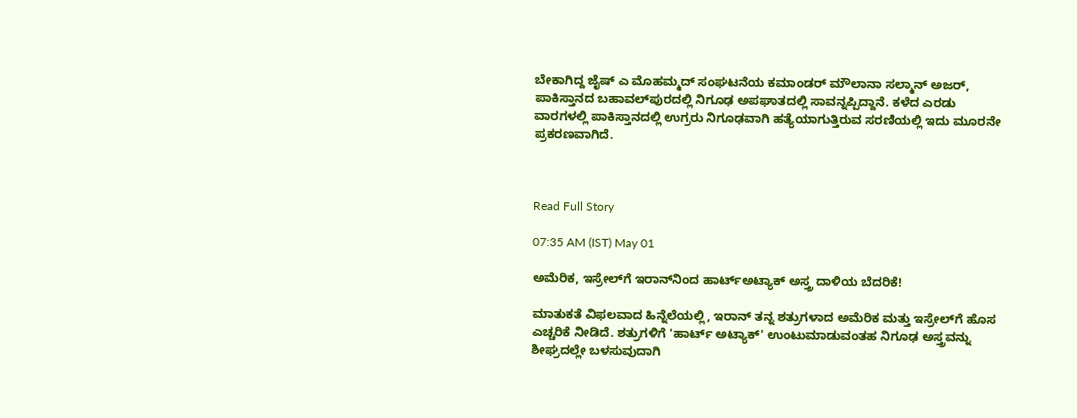ಬೇಕಾಗಿದ್ದ ಜೈಷ್ ಎ ಮೊಹಮ್ಮದ್ ಸಂಘಟನೆಯ ಕಮಾಂಡರ್ ಮೌಲಾನಾ ಸಲ್ಮಾನ್ ಅಜರ್, ಪಾಕಿಸ್ತಾನದ ಬಹಾವಲ್‌ಪುರದಲ್ಲಿ ನಿಗೂಢ ಅಪಘಾತದಲ್ಲಿ ಸಾವನ್ನಪ್ಪಿದ್ದಾನೆ. ಕಳೆದ ಎರಡು ವಾರಗಳಲ್ಲಿ ಪಾಕಿಸ್ತಾನದಲ್ಲಿ ಉಗ್ರರು ನಿಗೂಢವಾಗಿ ಹತ್ಯೆಯಾಗುತ್ತಿರುವ ಸರಣಿಯಲ್ಲಿ ಇದು ಮೂರನೇ ಪ್ರಕರಣವಾಗಿದೆ.



Read Full Story

07:35 AM (IST) May 01

ಅಮೆರಿಕ, ಇಸ್ರೇಲ್‌ಗೆ ಇರಾನ್‌ನಿಂದ ಹಾರ್ಟ್ಅಟ್ಯಾಕ್‌ ಅಸ್ತ್ರ ದಾಳಿಯ ಬೆದರಿಕೆ!

ಮಾತುಕತೆ ವಿಫಲವಾದ ಹಿನ್ನೆಲೆಯಲ್ಲಿ, ಇರಾನ್ ತನ್ನ ಶತ್ರುಗಳಾದ ಅಮೆರಿಕ ಮತ್ತು ಇಸ್ರೇಲ್‌ಗೆ ಹೊಸ ಎಚ್ಚರಿಕೆ ನೀಡಿದೆ. ಶತ್ರುಗಳಿಗೆ 'ಹಾರ್ಟ್ ಅಟ್ಯಾಕ್' ಉಂಟುಮಾಡುವಂತಹ ನಿಗೂಢ ಅಸ್ತ್ರವನ್ನು ಶೀಘ್ರದಲ್ಲೇ ಬಳಸುವುದಾಗಿ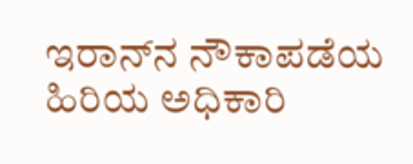ಇರಾನ್‌ನ ನೌಕಾಪಡೆಯ ಹಿರಿಯ ಅಧಿಕಾರಿ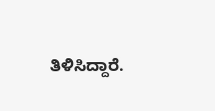ತಿಳಿಸಿದ್ದಾರೆ.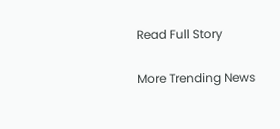Read Full Story

More Trending News